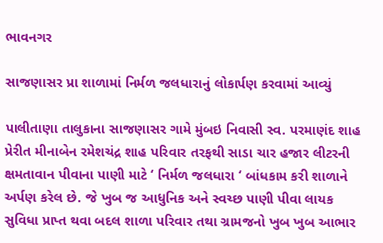ભાવનગર

સાજણાસર પ્રા શાળામાં નિર્મળ જલધારાનું લોકાર્પણ કરવામાં આવ્યું

પાલીતાણા તાલુકાના સાજણાસર ગામે મુંબઇ નિવાસી સ્વ. પરમાણંદ શાહ પ્રેરીત મીનાબેન રમેશચંદ્ર શાહ પરિવાર તરફથી સાડા ચાર હજાર લીટરની ક્ષમતાવાન પીવાના પાણી માટે ‘ નિર્મળ જલધારા ‘ બાંધકામ કરી શાળાને અર્પણ કરેલ છે. જે ખુબ જ આધુનિક અને સ્વચ્છ પાણી પીવા લાયક સુવિધા પ્રાપ્ત થવા બદલ શાળા પરિવાર તથા ગ્રામજનો ખુબ ખુબ આભાર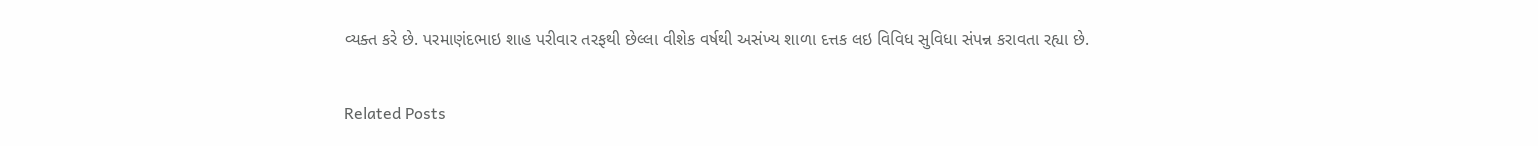વ્યક્ત કરે છે. પરમાણંદભાઇ શાહ પરીવાર તરફથી છેલ્લા વીશેક વર્ષથી અસંખ્ય શાળા દત્તક લઇ વિવિધ સુવિધા સંપન્ન કરાવતા રહ્યા છે.

Related Posts